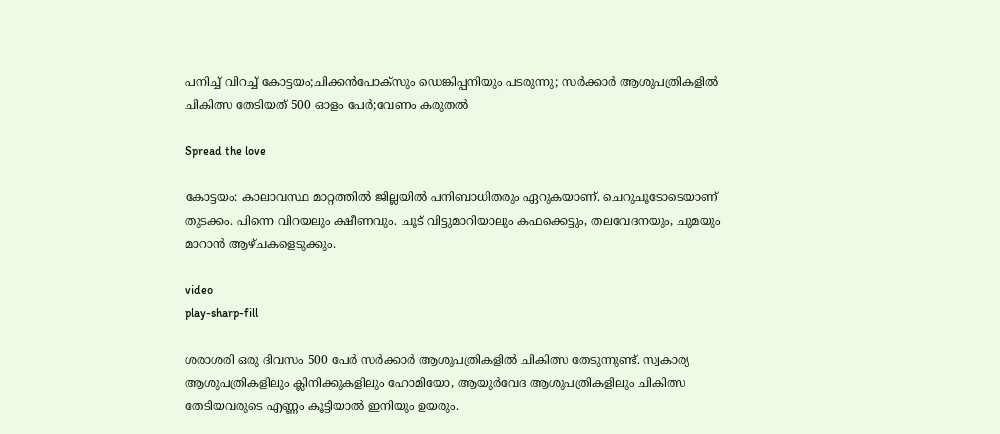പനിച്ച് വിറച്ച് കോട്ടയം;ചിക്കൻപോക്‌സും ഡെങ്കിപ്പനിയും പടരുന്നു; സർക്കാർ ആശുപത്രികളിൽ ചികിത്സ തേടിയത് 500 ഓളം പേർ;വേണം കരുതൽ

Spread the love

കോട്ടയം: കാലാവസ്ഥ മാറ്റത്തിൽ ജില്ലയിൽ പനിബാധിതരും ഏറുകയാണ്. ചെറുചൂടോടെയാണ് തുടക്കം. പിന്നെ വിറയലും ക്ഷീണവും. ചൂട് വിട്ടുമാറിയാലും കഫക്കെട്ടും, തലവേദനയും, ചുമയും മാറാൻ ആഴ്ചകളെടുക്കും.

video
play-sharp-fill

ശരാശരി ഒരു ദിവസം 500 പേർ സർക്കാർ ആശുപത്രികളിൽ ചികിത്സ തേടുന്നുണ്ട്. സ്വകാര്യ ആശുപത്രികളിലും ക്ലിനിക്കുകളിലും ഹോമിയോ, ആയുർവേദ ആശുപത്രികളിലും ചികിത്സ തേടിയവരുടെ എണ്ണം കൂട്ടിയാൽ ഇനിയും ഉയരും.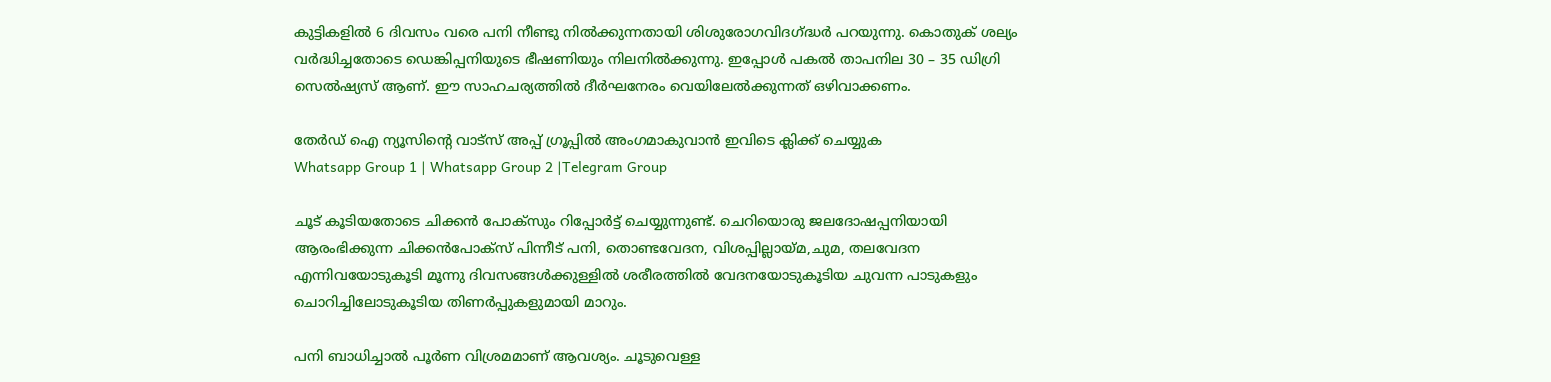കുട്ടികളിൽ 6 ദിവസം വരെ പനി നീണ്ടു നിൽക്കുന്നതായി ശിശുരോഗവിദഗ്ദ്ധർ പറയുന്നു. കൊതുക് ശല്യം വർദ്ധിച്ചതോടെ ഡെങ്കിപ്പനിയുടെ ഭീഷണിയും നിലനിൽക്കുന്നു. ഇപ്പോൾ പകൽ താപനില 30 – 35 ഡിഗ്രി സെൽഷ്യസ് ആണ്. ഈ സാഹചര്യത്തിൽ ദീർഘനേരം വെയിലേൽക്കുന്നത് ഒഴിവാക്കണം.

തേർഡ് ഐ ന്യൂസിന്റെ വാട്സ് അപ്പ് ഗ്രൂപ്പിൽ അംഗമാകുവാൻ ഇവിടെ ക്ലിക്ക് ചെയ്യുക
Whatsapp Group 1 | Whatsapp Group 2 |Telegram Group

ചൂട് കൂടിയതോടെ ചിക്കൻ പോക്‌സും റിപ്പോർട്ട് ചെയ്യുന്നുണ്ട്. ചെറിയൊരു ജലദോഷപ്പനിയായി ആരംഭിക്കുന്ന ചിക്കൻപോക്‌സ് പിന്നീട് പനി, തൊണ്ടവേദന, വിശപ്പില്ലായ്മ,ചുമ, തലവേദന എന്നിവയോടുകൂടി മൂന്നു ദിവസങ്ങൾക്കുള്ളിൽ ശരീരത്തിൽ വേദനയോടുകൂടിയ ചുവന്ന പാടുകളും ചൊറിച്ചിലോടുകൂടിയ തിണർപ്പുകളുമായി മാറും.

പനി ബാധിച്ചാൽ പൂർണ വിശ്രമമാണ് ആവശ്യം. ചൂടുവെള്ള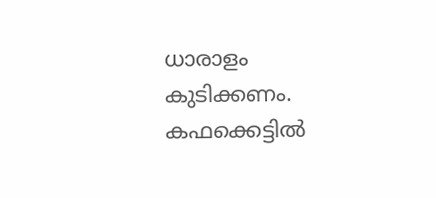ധാരാളം കുടിക്കണം. കഫക്കെട്ടിൽ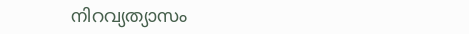നിറവ്യത്യാസം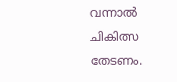വന്നാൽ ചികിത്സ തേടണം.